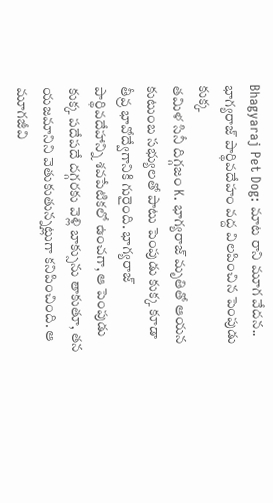Bhagyaraj Pet Dog: మాట రాని మూగ వేదన.. భాగ్యరాజ్ పార్థివదేహం వద్ద విలపించిన పెంపుడు కుక్క
తమిళ సినీ దిగ్గజం K. భాగ్యరాజ్ మృతితో ఆయన కుటుంబ సభ్యులతో పాటు పెంపుడు కుక్క కూడా తీవ్ర భావోద్వేగానికి గురైంది. భాగ్యరాజ్ పార్థివదేహాన్ని శవపేటికలో ఉంచగా, ఆ పెంపుడు కుక్క పదేపదే దగ్గరకు వెళ్లి బాక్సును తాకుతూ, తన యజమానిని వెతుకుతున్నట్లుగా కనిపించింది. ఆ మూగజీవి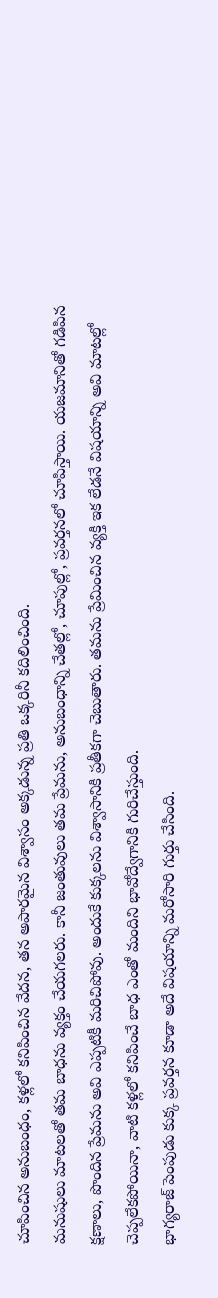చూపించిన అనుబంధం, కళ్లలో కనిపించిన వేదన, తన అపారమైన విశ్వాసం అక్కడున్న ప్రతి ఒక్కరినీ కదిలించింది.
మనుషులు మాటలతో తమ బాధను వ్యక్తం చేయగలరు. కానీ జంతువులు తమ ప్రేమను, అనుబంధాన్ని చేతల్లో, చూపుల్లో, ప్రవర్తనలో చూపిస్తాయి. యజమానితో గడిపిన క్షణాలు, పొందిన ప్రేమను అవి ఎప్పటికీ మరిచిపోవు. అందుకే కుక్కలను విశ్వాసానికి ప్రతీకగా చెబుతారు. తమను ప్రేమించిన వ్యక్తి ఇక లేడనే విషయాన్ని అవి మాటల్లో చెప్పలేకపోయినా, వాటి కళ్లలో కనిపించే బాధ ఎంతో మందిని భావోద్వేగానికి గురిచేస్తుంది.
భాగ్యరాజ్ పెంపుడు కుక్క ప్రవర్తన కూడా అదే విషయాన్ని మరోసారి గుర్తు చేసింది.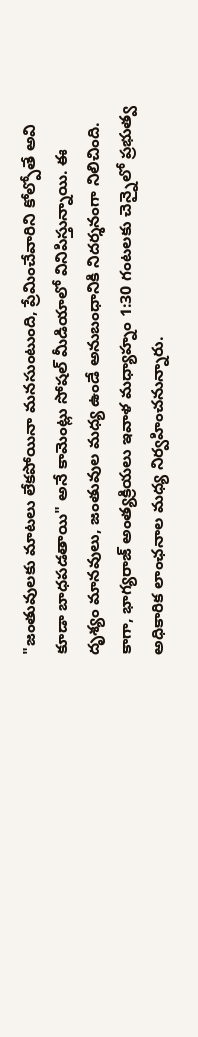"జంతువులకు మాటలు లేకపోయినా మనసుంటుంది, ప్రేమించేవారిని కోల్పోతే అవి కూడా బాధపడతాయి" అనే కామెంట్లు సోషల్ మీడియాలో వినిపిస్తున్నాయి. ఈ దృశ్యం మానవులు, జంతువుల మధ్య ఉండే అనుబంధానికి నిదర్శనంగా నిలిచింది. కాగా, భాగ్యరాజ్ అంత్యక్రియలు ఇవాళ మధ్యాహ్నం 1:30 గంటలకు చెన్నైలో ప్రభుత్వ అధికారిక లాంఛనాల మధ్య నిర్వహించనున్నారు.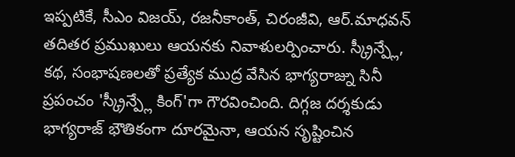ఇప్పటికే, సీఎం విజయ్, రజనీకాంత్, చిరంజీవి, ఆర్.మాధవన్ తదితర ప్రముఖులు ఆయనకు నివాళులర్పించారు. స్క్రీన్ప్లే, కథ, సంభాషణలతో ప్రత్యేక ముద్ర వేసిన భాగ్యరాజ్ను సినీ ప్రపంచం 'స్క్రీన్ప్లే కింగ్'గా గౌరవించింది. దిగ్గజ దర్శకుడు భాగ్యరాజ్ భౌతికంగా దూరమైనా, ఆయన సృష్టించిన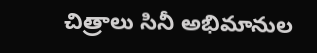చిత్రాలు సినీ అభిమానుల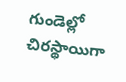గుండెల్లో చిరస్థాయిగా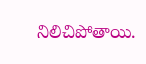నిలిచిపోతాయి.